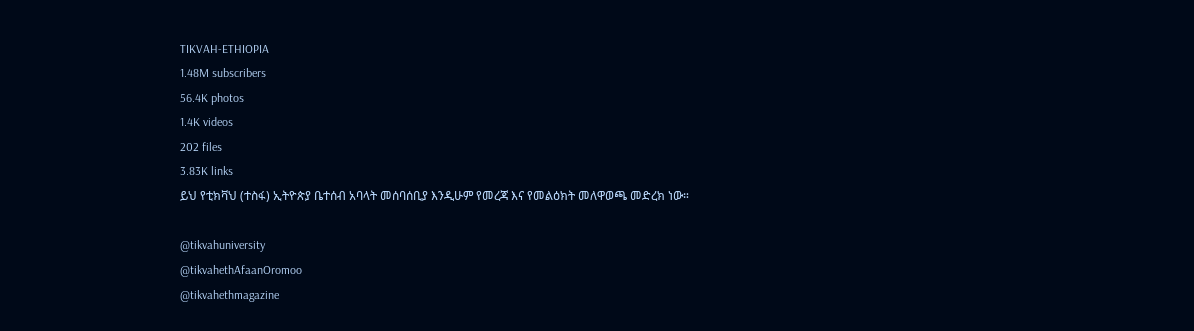TIKVAH-ETHIOPIA
1.48M subscribers
56.4K photos
1.4K videos
202 files
3.83K links
ይህ የቲክቫህ (ተስፋ) ኢትዮጵያ ቤተሰብ አባላት መሰባሰቢያ እንዲሁም የመረጃ እና የመልዕክት መለዋወጫ መድረክ ነው።

@tikvahuniversity
@tikvahethAfaanOromoo
@tikvahethmagazine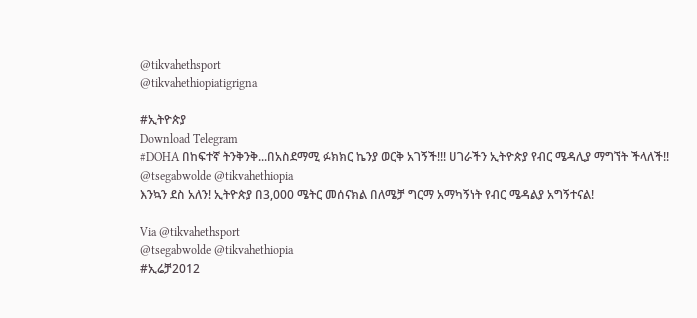@tikvahethsport
@tikvahethiopiatigrigna

#ኢትዮጵያ
Download Telegram
#DOHA በከፍተኛ ትንቅንቅ...በአስደማሚ ፉክክር ኬንያ ወርቅ አገኝች!!! ሀገራችን ኢትዮጵያ የብር ሜዳሊያ ማግኘት ችላለች!!
@tsegabwolde @tikvahethiopia
እንኳን ደስ አለን! ኢትዮጵያ በ3,000 ሜትር መሰናክል በለሜቻ ግርማ አማካኝነት የብር ሜዳልያ አግኝተናል!

Via @tikvahethsport
@tsegabwolde @tikvahethiopia
#ኢሬቻ2012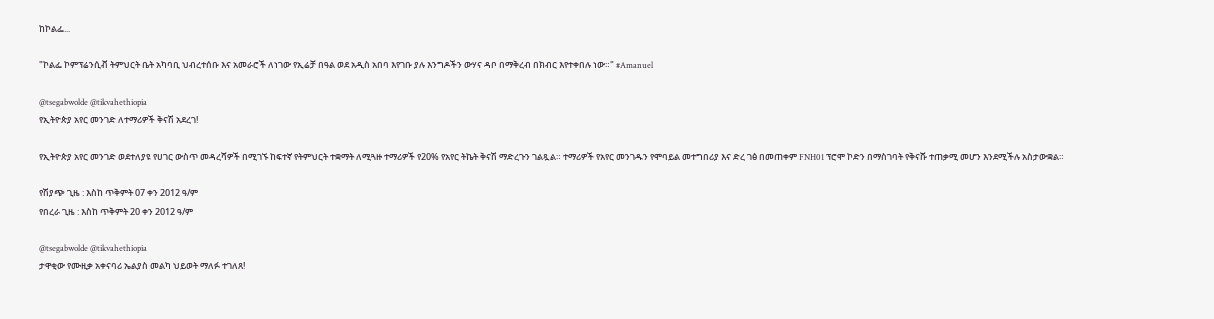ከኮልፌ...

"ኮልፌ ኮምፕሬንሲቭ ትምህርት ቤት አካባቢ ህብረተሰቡ እና አመራሮች ለነገው የኢሬቻ በዓል ወደ አዲስ አበባ እየገቡ ያሉ እንግዶችን ውሃና ዳቦ በማቅረብ በክብር እየተቀበሉ ነው።" #Amanuel

@tsegabwolde @tikvahethiopia
የኢትዮጵያ አየር መንገድ ለተማሪዎች ቅናሽ አደረገ!

የኢትዮጵያ አየር መንገድ ወደተለያዩ የሀገር ውስጥ መዳረሻዎች በሚገኙ ከፍተኛ የትምህርት ተቋማት ለሚጓዙ ተማሪዎች የ20% የአየር ትኬት ቅናሽ ማድረጉን ገልጿል። ተማሪዎች የአየር መንገዱን የሞባይል መተግበሪያ እና ድረ ገፅ በመጠቀም FNH01 ፕሮሞ ኮድን በማስገባት የቅናሹ ተጠቃሚ መሆን እንደሚችሉ አስታውቋል።

የሽያጭ ጊዜ : እስከ ጥቅምት 07 ቀን 2012 ዓ/ም
የበረራ ጊዜ : እስከ ጥቅምት 20 ቀን 2012 ዓ/ም

@tsegabwolde @tikvahethiopia
ታዋቂው የሙዚቃ አቀናባሪ ኤልያስ መልካ ህይወት ማለፉ ተገለጸ!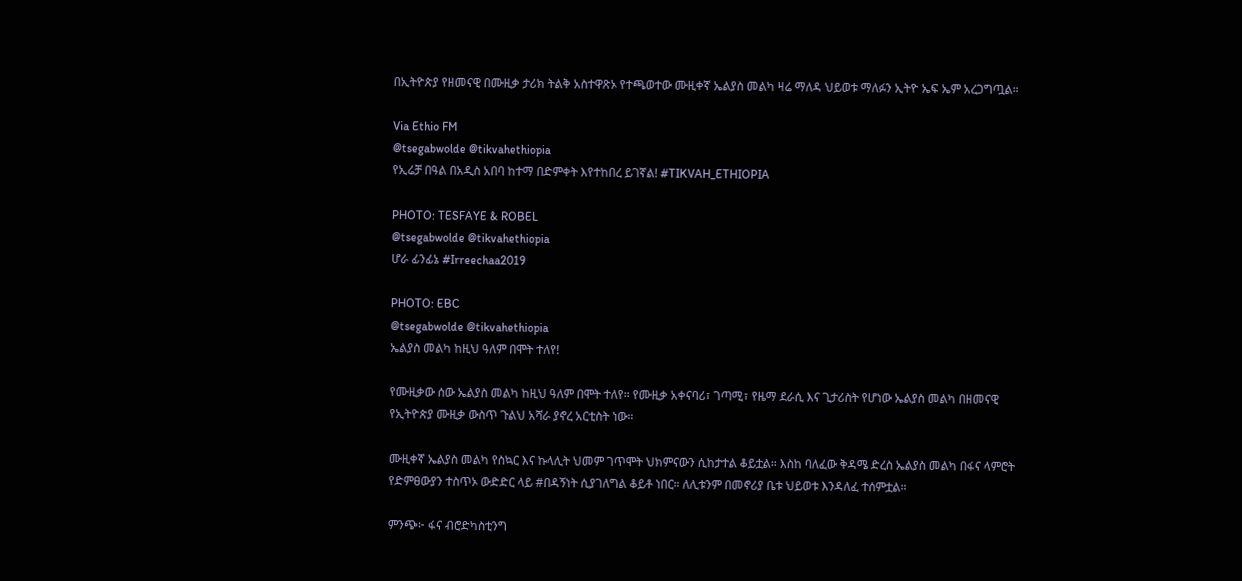በኢትዮጵያ የዘመናዊ በሙዚቃ ታሪክ ትልቅ አስተዋጽኦ የተጫወተው ሙዚቀኛ ኤልያስ መልካ ዛሬ ማለዳ ህይወቱ ማለፉን ኢትዮ ኤፍ ኤም አረጋግጧል።

Via Ethio FM
@tsegabwolde @tikvahethiopia
የኢሬቻ በዓል በአዲስ አበባ ከተማ በድምቀት እየተከበረ ይገኛል! #TIKVAH_ETHIOPIA

PHOTO: TESFAYE & ROBEL
@tsegabwolde @tikvahethiopia
ሆራ ፊንፊኔ #Irreechaa2019

PHOTO: EBC
@tsegabwolde @tikvahethiopia
ኤልያስ መልካ ከዚህ ዓለም በሞት ተለየ!

የሙዚቃው ሰው ኤልያስ መልካ ከዚህ ዓለም በሞት ተለየ። የሙዚቃ አቀናባሪ፣ ገጣሚ፣ የዜማ ደራሲ እና ጊታሪስት የሆነው ኤልያስ መልካ በዘመናዊ የኢትዮጵያ ሙዚቃ ውስጥ ጉልህ አሻራ ያኖረ አርቲስት ነው።

ሙዚቀኛ ኤልያስ መልካ የስኳር እና ኩላሊት ህመም ገጥሞት ህክምናውን ሲከታተል ቆይቷል። እስከ ባለፈው ቅዳሜ ድረስ ኤልያስ መልካ በፋና ላምሮት የድምፀውያን ተስጥኦ ውድድር ላይ #በዳኝነት ሲያገለግል ቆይቶ ነበር። ለሊቱንም በመኖሪያ ቤቱ ህይወቱ እንዳለፈ ተሰምቷል።

ምንጭ፦ ፋና ብሮድካስቲንግ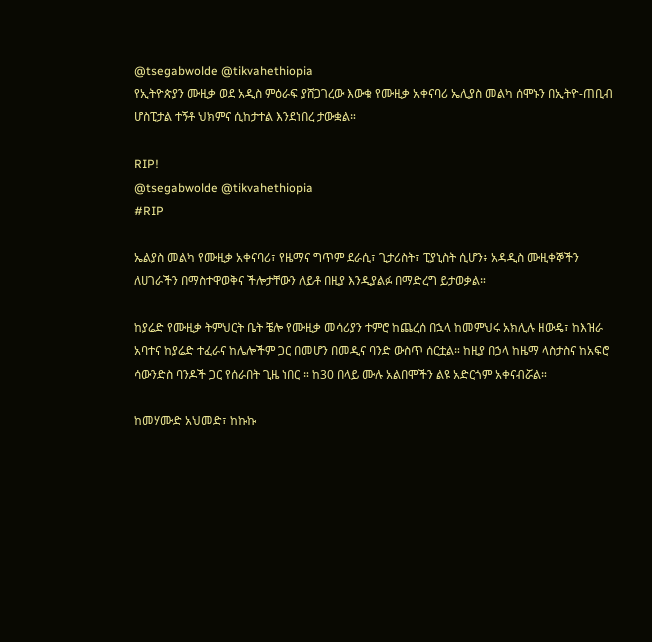@tsegabwolde @tikvahethiopia
የኢትዮጵያን ሙዚቃ ወደ አዲስ ምዕራፍ ያሸጋገረው እውቁ የሙዚቃ አቀናባሪ ኤሊያስ መልካ ሰሞኑን በኢትዮ-ጠቢብ ሆስፒታል ተኝቶ ህክምና ሲከታተል እንደነበረ ታውቋል።

RIP!
@tsegabwolde @tikvahethiopia
#RIP

ኤልያስ መልካ የሙዚቃ አቀናባሪ፣ የዜማና ግጥም ደራሲ፣ ጊታሪስት፣ ፒያኒስት ሲሆን፥ አዳዲስ ሙዚቀኞችን ለሀገራችን በማስተዋወቅና ችሎታቸውን ለይቶ በዚያ እንዲያልፉ በማድረግ ይታወቃል።

ከያሬድ የሙዚቃ ትምህርት ቤት ቼሎ የሙዚቃ መሳሪያን ተምሮ ከጨረሰ በኋላ ከመምህሩ አክሊሉ ዘውዴ፣ ከእዝራ አባተና ከያሬድ ተፈራና ከሌሎችም ጋር በመሆን በመዲና ባንድ ውስጥ ሰርቷል። ከዚያ በኃላ ከዜማ ላስታስና ከአፍሮ ሳውንድስ ባንዶች ጋር የሰራበት ጊዜ ነበር ። ከ30 በላይ ሙሉ አልበሞችን ልዩ አድርጎም አቀናብሯል።

ከመሃሙድ አህመድ፣ ከኩኩ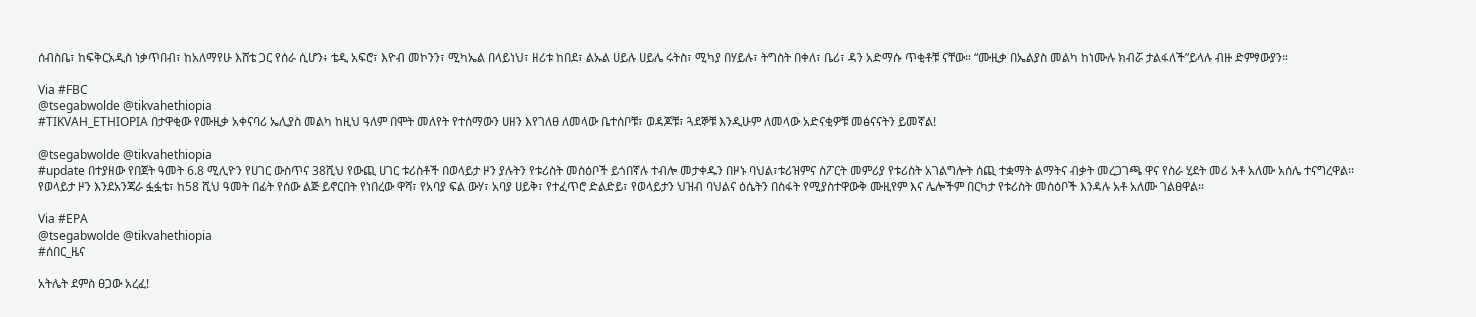ሰብስቤ፣ ከፍቅርአዲስ ነቃጥበብ፣ ከአለማየሁ እሸቴ ጋር የሰራ ሲሆን፥ ቴዲ አፍሮ፣ እዮብ መኮንን፣ ሚካኤል በላይነህ፣ ዘሪቱ ከበደ፣ ልኡል ሀይሉ ሀይሌ ሩትስ፣ ሚካያ በሃይሉ፣ ትግስት በቀለ፣ ቤሪ፣ ዳን አድማሱ ጥቂቶቹ ናቸው። “ሙዚቃ በኤልያስ መልካ ከነሙሉ ክብሯ ታልፋለች”ይላሉ ብዙ ድምፃውያን።

Via #FBC
@tsegabwolde @tikvahethiopia
#TIKVAH_ETHIOPIA በታዋቂው የሙዚቃ አቀናባሪ ኤሊያስ መልካ ከዚህ ዓለም በሞት መለየት የተሰማውን ሀዘን እየገለፀ ለመላው ቤተሰቦቹ፣ ወዳጆቹ፣ ጓደኞቹ እንዲሁም ለመላው አድናቂዎቹ መፅናናትን ይመኛል!

@tsegabwolde @tikvahethiopia
#update በተያዘው የበጀት ዓመት 6.8 ሚሊዮን የሀገር ውስጥና 38ሺህ የውጪ ሀገር ቱሪስቶች በወላይታ ዞን ያሉትን የቱሪስት መስዕቦች ይጎበኛሉ ተብሎ መታቀዱን በዞኑ ባህል፣ቱሪዝምና ስፖርት መምሪያ የቱሪስት አገልግሎት ሰጪ ተቋማት ልማትና ብቃት መረጋገጫ ዋና የስራ ሂደት መሪ አቶ አለሙ አሰሌ ተናግረዋል፡፡ የወላይታ ዞን እንደአንጃራ ፏፏቴ፣ ከ58 ሺህ ዓመት በፊት የሰው ልጅ ይኖርበት የነበረው ዋሻ፣ የአባያ ፍል ውሃ፣ አባያ ሀይቅ፣ የተፈጥሮ ድልድይ፣ የወላይታን ህዝብ ባህልና ዕሴትን በስፋት የሚያስተዋውቅ ሙዚየም እና ሌሎችም በርካታ የቱሪስት መስዕቦች እንዳሉ አቶ አለሙ ገልፀዋል፡፡

Via #EPA
@tsegabwolde @tikvahethiopia
#ሰበር_ዜና

አትሌት ደምስ ፀጋው አረፈ!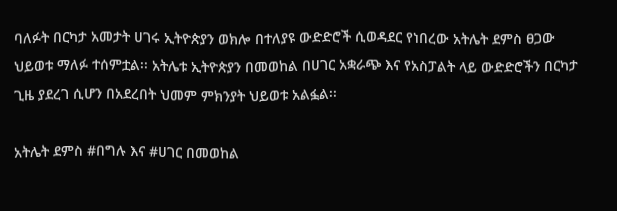ባለፉት በርካታ አመታት ሀገሩ ኢትዮጵያን ወክሎ በተለያዩ ውድድሮች ሲወዳደር የነበረው አትሌት ደምስ ፀጋው ህይወቱ ማለፉ ተሰምቷል፡፡ አትሌቱ ኢትዮጵያን በመወከል በሀገር አቋራጭ እና የአስፓልት ላይ ውድድሮችን በርካታ ጊዜ ያደረገ ሲሆን በአደረበት ህመም ምክንያት ህይወቱ አልፏል፡፡

አትሌት ደምስ #በግሉ እና #ሀገር በመወከል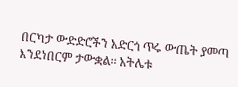በርካታ ውድድሮችን አድርጎ ጥሩ ውጤት ያመጣ እንደነበርም ታውቋል፡፡ አትሌቱ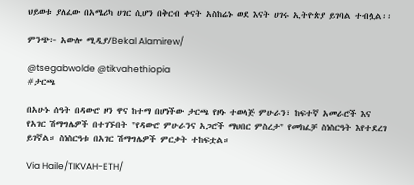ህይወቱ ያለፈው በአሜሪካ ሀገር ሲሆን በቅርብ ቀናት አስከሬኑ ወደ እናት ሀገሩ ኢትዮጵያ ይገባል ተብሏል፡፡

ምንጭ፦ አውሎ ሚዲያ/Bekal Alamirew/

@tsegabwolde @tikvahethiopia
#ታርጫ

በአሁኑ ሰዓት በዳውሮ ዞን ዋና ከተማ በሆነችው ታርጫ የዞኑ ተወላጅ ምሁራን፣ ከፍተኛ አመራሮች እና የአገር ሽማግሌዎች በተገኙበት "የዳውሮ ምሁራንና አጋሮች ማህበር ምስረታ" የመክፈቻ ስነስርዓት እየተደረገ ይገኛል። ስነስርዓቱ በአገር ሽማግሌዎች ምርቃት ተከፍቷል።

Via Haile/TIKVAH-ETH/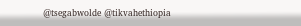@tsegabwolde @tikvahethiopia